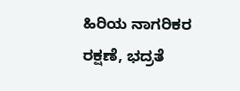ಹಿರಿಯ ನಾಗರಿಕರ ರಕ್ಷಣೆ, ಭದ್ರತೆ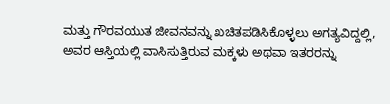ಮತ್ತು ಗೌರವಯುತ ಜೀವನವನ್ನು ಖಚಿತಪಡಿಸಿಕೊಳ್ಳಲು ಅಗತ್ಯವಿದ್ದಲ್ಲಿ, ಅವರ ಆಸ್ತಿಯಲ್ಲಿ ವಾಸಿಸುತ್ತಿರುವ ಮಕ್ಕಳು ಅಥವಾ ಇತರರನ್ನು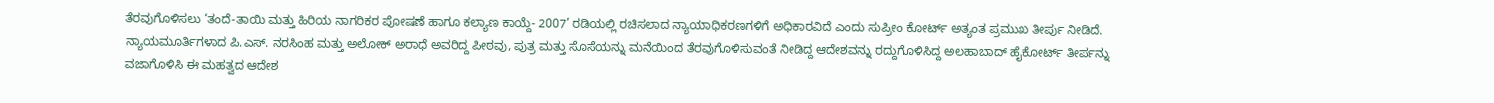ತೆರವುಗೊಳಿಸಲು ‘ತಂದೆ-ತಾಯಿ ಮತ್ತು ಹಿರಿಯ ನಾಗರಿಕರ ಪೋಷಣೆ ಹಾಗೂ ಕಲ್ಯಾಣ ಕಾಯ್ದೆ- 2007’ ರಡಿಯಲ್ಲಿ ರಚಿಸಲಾದ ನ್ಯಾಯಾಧಿಕರಣಗಳಿಗೆ ಅಧಿಕಾರವಿದೆ ಎಂದು ಸುಪ್ರೀಂ ಕೋರ್ಟ್ ಅತ್ಯಂತ ಪ್ರಮುಖ ತೀರ್ಪು ನೀಡಿದೆ.
ನ್ಯಾಯಮೂರ್ತಿಗಳಾದ ಪಿ.ಎಸ್. ನರಸಿಂಹ ಮತ್ತು ಅಲೋಕ್ ಅರಾಧೆ ಅವರಿದ್ದ ಪೀಠವು, ಪುತ್ರ ಮತ್ತು ಸೊಸೆಯನ್ನು ಮನೆಯಿಂದ ತೆರವುಗೊಳಿಸುವಂತೆ ನೀಡಿದ್ದ ಆದೇಶವನ್ನು ರದ್ದುಗೊಳಿಸಿದ್ದ ಅಲಹಾಬಾದ್ ಹೈಕೋರ್ಟ್ ತೀರ್ಪನ್ನು ವಜಾಗೊಳಿಸಿ ಈ ಮಹತ್ವದ ಆದೇಶ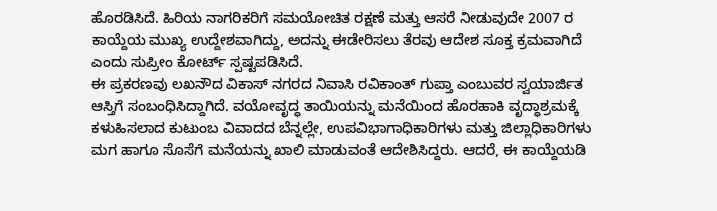ಹೊರಡಿಸಿದೆ. ಹಿರಿಯ ನಾಗರಿಕರಿಗೆ ಸಮಯೋಚಿತ ರಕ್ಷಣೆ ಮತ್ತು ಆಸರೆ ನೀಡುವುದೇ 2007 ರ ಕಾಯ್ದೆಯ ಮುಖ್ಯ ಉದ್ದೇಶವಾಗಿದ್ದು, ಅದನ್ನು ಈಡೇರಿಸಲು ತೆರವು ಆದೇಶ ಸೂಕ್ತ ಕ್ರಮವಾಗಿದೆ ಎಂದು ಸುಪ್ರೀಂ ಕೋರ್ಟ್ ಸ್ಪಷ್ಟಪಡಿಸಿದೆ.
ಈ ಪ್ರಕರಣವು ಲಖನೌದ ವಿಕಾಸ್ ನಗರದ ನಿವಾಸಿ ರವಿಕಾಂತ್ ಗುಪ್ತಾ ಎಂಬುವರ ಸ್ವಯಾರ್ಜಿತ ಆಸ್ತಿಗೆ ಸಂಬಂಧಿಸಿದ್ದಾಗಿದೆ. ವಯೋವೃದ್ಧ ತಾಯಿಯನ್ನು ಮನೆಯಿಂದ ಹೊರಹಾಕಿ ವೃದ್ಧಾಶ್ರಮಕ್ಕೆ ಕಳುಹಿಸಲಾದ ಕುಟುಂಬ ವಿವಾದದ ಬೆನ್ನಲ್ಲೇ, ಉಪವಿಭಾಗಾಧಿಕಾರಿಗಳು ಮತ್ತು ಜಿಲ್ಲಾಧಿಕಾರಿಗಳು ಮಗ ಹಾಗೂ ಸೊಸೆಗೆ ಮನೆಯನ್ನು ಖಾಲಿ ಮಾಡುವಂತೆ ಆದೇಶಿಸಿದ್ದರು. ಆದರೆ, ಈ ಕಾಯ್ದೆಯಡಿ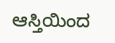ಆಸ್ತಿಯಿಂದ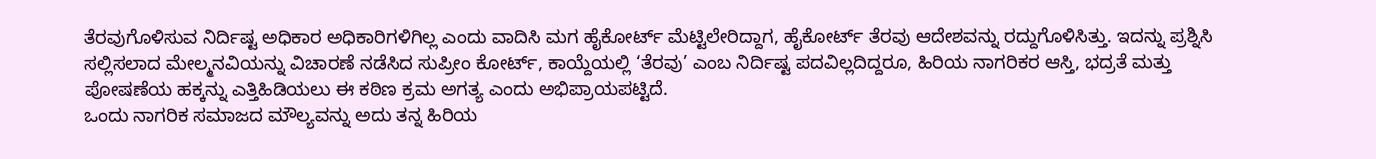ತೆರವುಗೊಳಿಸುವ ನಿರ್ದಿಷ್ಟ ಅಧಿಕಾರ ಅಧಿಕಾರಿಗಳಿಗಿಲ್ಲ ಎಂದು ವಾದಿಸಿ ಮಗ ಹೈಕೋರ್ಟ್ ಮೆಟ್ಟಿಲೇರಿದ್ದಾಗ, ಹೈಕೋರ್ಟ್ ತೆರವು ಆದೇಶವನ್ನು ರದ್ದುಗೊಳಿಸಿತ್ತು. ಇದನ್ನು ಪ್ರಶ್ನಿಸಿ ಸಲ್ಲಿಸಲಾದ ಮೇಲ್ಮನವಿಯನ್ನು ವಿಚಾರಣೆ ನಡೆಸಿದ ಸುಪ್ರೀಂ ಕೋರ್ಟ್, ಕಾಯ್ದೆಯಲ್ಲಿ ‘ತೆರವು’ ಎಂಬ ನಿರ್ದಿಷ್ಟ ಪದವಿಲ್ಲದಿದ್ದರೂ, ಹಿರಿಯ ನಾಗರಿಕರ ಆಸ್ತಿ, ಭದ್ರತೆ ಮತ್ತು ಪೋಷಣೆಯ ಹಕ್ಕನ್ನು ಎತ್ತಿಹಿಡಿಯಲು ಈ ಕಠಿಣ ಕ್ರಮ ಅಗತ್ಯ ಎಂದು ಅಭಿಪ್ರಾಯಪಟ್ಟಿದೆ.
ಒಂದು ನಾಗರಿಕ ಸಮಾಜದ ಮೌಲ್ಯವನ್ನು ಅದು ತನ್ನ ಹಿರಿಯ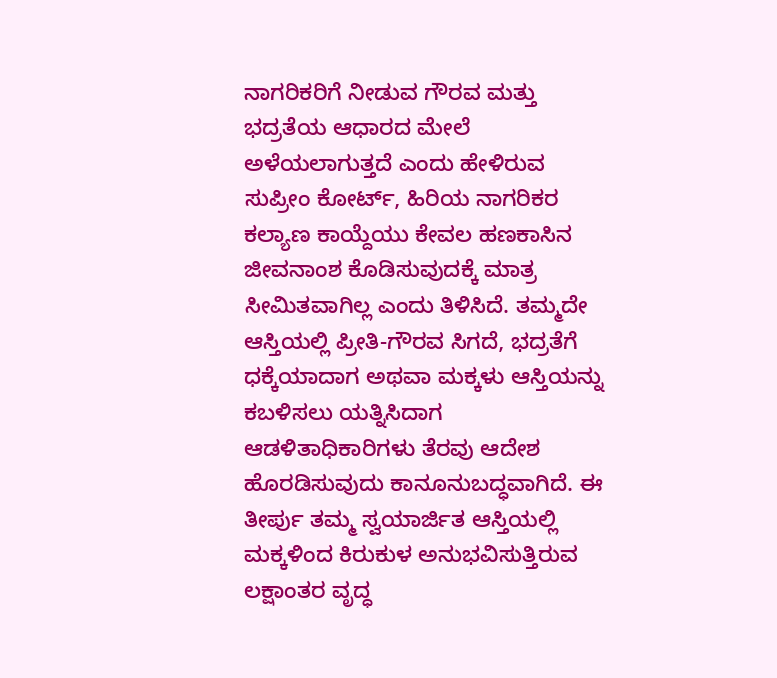ನಾಗರಿಕರಿಗೆ ನೀಡುವ ಗೌರವ ಮತ್ತು ಭದ್ರತೆಯ ಆಧಾರದ ಮೇಲೆ ಅಳೆಯಲಾಗುತ್ತದೆ ಎಂದು ಹೇಳಿರುವ ಸುಪ್ರೀಂ ಕೋರ್ಟ್, ಹಿರಿಯ ನಾಗರಿಕರ ಕಲ್ಯಾಣ ಕಾಯ್ದೆಯು ಕೇವಲ ಹಣಕಾಸಿನ ಜೀವನಾಂಶ ಕೊಡಿಸುವುದಕ್ಕೆ ಮಾತ್ರ ಸೀಮಿತವಾಗಿಲ್ಲ ಎಂದು ತಿಳಿಸಿದೆ. ತಮ್ಮದೇ ಆಸ್ತಿಯಲ್ಲಿ ಪ್ರೀತಿ-ಗೌರವ ಸಿಗದೆ, ಭದ್ರತೆಗೆ ಧಕ್ಕೆಯಾದಾಗ ಅಥವಾ ಮಕ್ಕಳು ಆಸ್ತಿಯನ್ನು ಕಬಳಿಸಲು ಯತ್ನಿಸಿದಾಗ ಆಡಳಿತಾಧಿಕಾರಿಗಳು ತೆರವು ಆದೇಶ ಹೊರಡಿಸುವುದು ಕಾನೂನುಬದ್ಧವಾಗಿದೆ. ಈ ತೀರ್ಪು ತಮ್ಮ ಸ್ವಯಾರ್ಜಿತ ಆಸ್ತಿಯಲ್ಲಿ ಮಕ್ಕಳಿಂದ ಕಿರುಕುಳ ಅನುಭವಿಸುತ್ತಿರುವ ಲಕ್ಷಾಂತರ ವೃದ್ಧ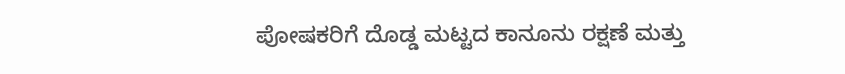ಪೋಷಕರಿಗೆ ದೊಡ್ಡ ಮಟ್ಟದ ಕಾನೂನು ರಕ್ಷಣೆ ಮತ್ತು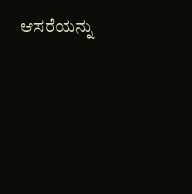ಆಸರೆಯನ್ನು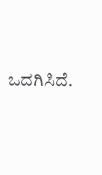ಒದಗಿಸಿದೆ.